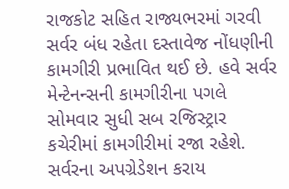રાજકોટ સહિત રાજ્યભરમાં ગરવી સર્વર બંધ રહેતા દસ્તાવેજ નોંધણીની કામગીરી પ્રભાવિત થઈ છે. હવે સર્વર મેન્ટેનન્સની કામગીરીના પગલે સોમવાર સુધી સબ રજિસ્ટ્રાર કચેરીમાં કામગીરીમાં રજા રહેશે. સર્વરના અપગ્રેડેશન કરાય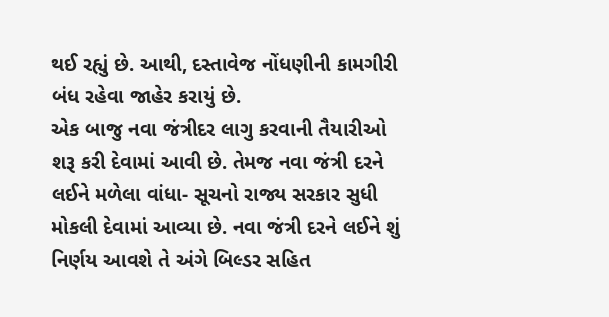થઈ રહ્યું છે. આથી, દસ્તાવેજ નોંધણીની કામગીરી બંધ રહેવા જાહેર કરાયું છે.
એક બાજુ નવા જંત્રીદર લાગુ કરવાની તૈયારીઓ શરૂ કરી દેવામાં આવી છે. તેમજ નવા જંત્રી દરને લઈને મળેલા વાંધા- સૂચનો રાજ્ય સરકાર સુધી મોકલી દેવામાં આવ્યા છે. નવા જંત્રી દરને લઈને શું નિર્ણય આવશે તે અંગે બિલ્ડર સહિત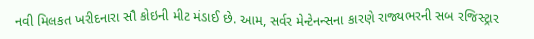નવી મિલકત ખરીદનારા સૌ કોઇની મીટ મંડાઈ છે. આમ, સર્વર મેન્ટેનન્સના કારણે રાજ્યભરની સબ રજિસ્ટ્રાર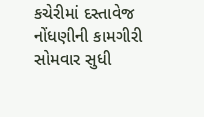કચેરીમાં દસ્તાવેજ નોંધણીની કામગીરી સોમવાર સુધી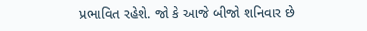પ્રભાવિત રહેશે. જો કે આજે બીજો શનિવાર છે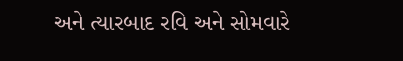અને ત્યારબાદ રવિ અને સોમવારે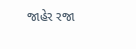જાહેર રજા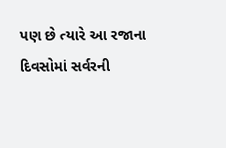પણ છે ત્યારે આ રજાના દિવસોમાં સર્વરની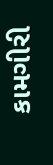કામગીરી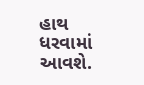હાથ ધરવામાં આવશે.